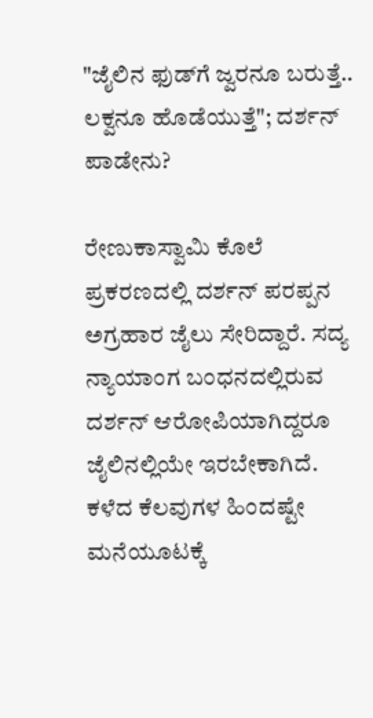"ಜೈಲಿನ ಫುಡ್‌ಗೆ ಜ್ವರನೂ ಬರುತ್ತೆ.. ಲಕ್ವನೂ ಹೊಡೆಯುತ್ತೆ"; ದರ್ಶನ್ ಪಾಡೇನು?

ರೇಣುಕಾಸ್ವಾಮಿ ಕೊಲೆ ಪ್ರಕರಣದಲ್ಲಿ ದರ್ಶನ್ ಪರಪ್ಪನ ಅಗ್ರಹಾರ ಜೈಲು ಸೇರಿದ್ದಾರೆ. ಸದ್ಯ ನ್ಯಾಯಾಂಗ ಬಂಧನದಲ್ಲಿರುವ ದರ್ಶನ್ ಆರೋಪಿಯಾಗಿದ್ದರೂ ಜೈಲಿನಲ್ಲಿಯೇ ಇರಬೇಕಾಗಿದೆ. ಕಳೆದ ಕೆಲವುಗಳ ಹಿಂದಷ್ಟೇ ಮನೆಯೂಟಕ್ಕೆ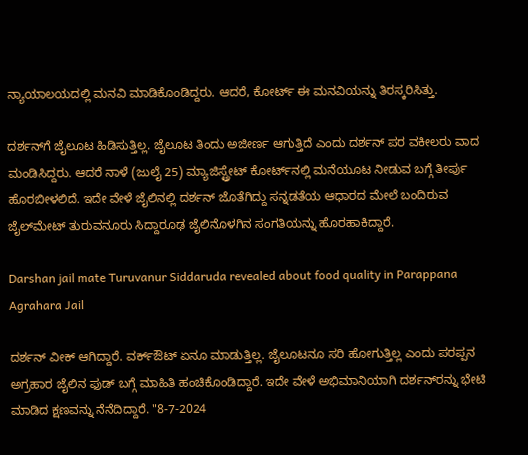ನ್ಯಾಯಾಲಯದಲ್ಲಿ ಮನವಿ ಮಾಡಿಕೊಂಡಿದ್ದರು. ಆದರೆ, ಕೋರ್ಟ್ ಈ ಮನವಿಯನ್ನು ತಿರಸ್ಕರಿಸಿತ್ತು.

ದರ್ಶನ್‌ಗೆ ಜೈಲೂಟ ಹಿಡಿಸುತ್ತಿಲ್ಲ. ಜೈಲೂಟ ತಿಂದು ಅಜೀರ್ಣ ಆಗುತ್ತಿದೆ ಎಂದು ದರ್ಶನ್ ಪರ ವಕೀಲರು ವಾದ ಮಂಡಿಸಿದ್ದರು. ಆದರೆ ನಾಳೆ (ಜುಲೈ 25) ಮ್ಯಾಜಿಸ್ಟ್ರೇಟ್ ಕೋರ್ಟ್‌ನಲ್ಲಿ ಮನೆಯೂಟ ನೀಡುವ ಬಗ್ಗೆ ತೀರ್ಪು ಹೊರಬೀಳಲಿದೆ. ಇದೇ ವೇಳೆ ಜೈಲಿನಲ್ಲಿ ದರ್ಶನ್ ಜೊತೆಗಿದ್ದು ಸನ್ನಡತೆಯ ಆಧಾರದ ಮೇಲೆ ಬಂದಿರುವ ಜೈಲ್‌ಮೇಟ್ ತುರುವನೂರು ಸಿದ್ದಾರೂಢ ಜೈಲಿನೊಳಗಿನ ಸಂಗತಿಯನ್ನು ಹೊರಹಾಕಿದ್ದಾರೆ.

Darshan jail mate Turuvanur Siddaruda revealed about food quality in Parappana Agrahara Jail

ದರ್ಶನ್ ವೀಕ್ ಆಗಿದ್ದಾರೆ. ವರ್ಕ್‌ಔಟ್ ಏನೂ ಮಾಡುತ್ತಿಲ್ಲ. ಜೈಲೂಟನೂ ಸರಿ ಹೋಗುತ್ತಿಲ್ಲ ಎಂದು ಪರಪ್ಪನ ಅಗ್ರಹಾರ ಜೈಲಿನ ಫುಡ್‌ ಬಗ್ಗೆ ಮಾಹಿತಿ ಹಂಚಿಕೊಂಡಿದ್ದಾರೆ. ಇದೇ ವೇಳೆ ಅಭಿಮಾನಿಯಾಗಿ ದರ್ಶನ್‌ರನ್ನು ಭೇಟಿ ಮಾಡಿದ ಕ್ಷಣವನ್ನು ನೆನೆದಿದ್ದಾರೆ. "8-7-2024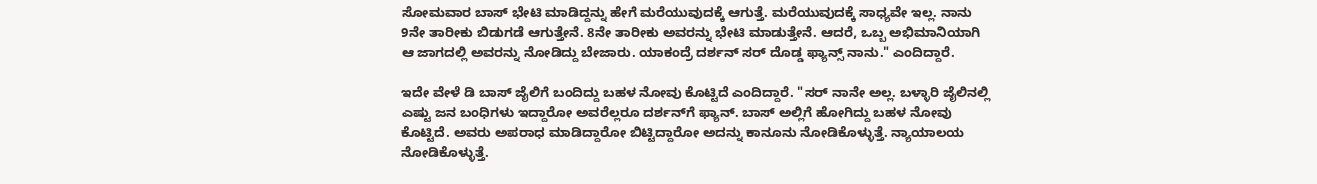ಸೋಮವಾರ ಬಾಸ್ ಭೇಟಿ ಮಾಡಿದ್ದನ್ನು ಹೇಗೆ ಮರೆಯುವುದಕ್ಕೆ ಆಗುತ್ತೆ. ಮರೆಯುವುದಕ್ಕೆ ಸಾಧ್ಯವೇ ಇಲ್ಲ. ನಾನು 9ನೇ ತಾರೀಕು ಬಿಡುಗಡೆ ಆಗುತ್ತೇನೆ. 8ನೇ ತಾರೀಕು ಅವರನ್ನು ಭೇಟಿ ಮಾಡುತ್ತೇನೆ. ಆದರೆ, ಒಬ್ಬ ಅಭಿಮಾನಿಯಾಗಿ ಆ ಜಾಗದಲ್ಲಿ ಅವರನ್ನು ನೋಡಿದ್ದು ಬೇಜಾರು. ಯಾಕಂದ್ರೆ ದರ್ಶನ್‌ ಸರ್ ದೊಡ್ಡ ಫ್ಯಾನ್ಸ್ ನಾನು." ಎಂದಿದ್ದಾರೆ.

ಇದೇ ವೇಳೆ ಡಿ ಬಾಸ್ ಜೈಲಿಗೆ ಬಂದಿದ್ದು ಬಹಳ ನೋವು ಕೊಟ್ಟಿದೆ ಎಂದಿದ್ದಾರೆ. "ಸರ್ ನಾನೇ ಅಲ್ಲ. ಬಳ್ಳಾರಿ ಜೈಲಿನಲ್ಲಿ ಎಷ್ಟು ಜನ ಬಂಧಿಗಳು ಇದ್ದಾರೋ ಅವರೆಲ್ಲರೂ ದರ್ಶನ್‌ಗೆ ಫ್ಯಾನ್. ಬಾಸ್ ಅಲ್ಲಿಗೆ ಹೋಗಿದ್ದು ಬಹಳ ನೋವು ಕೊಟ್ಟಿದೆ. ಅವರು ಅಪರಾಧ ಮಾಡಿದ್ದಾರೋ ಬಿಟ್ಟಿದ್ದಾರೋ ಅದನ್ನು ಕಾನೂನು ನೋಡಿಕೊಳ್ಳುತ್ತೆ. ನ್ಯಾಯಾಲಯ ನೋಡಿಕೊಳ್ಳುತ್ತೆ.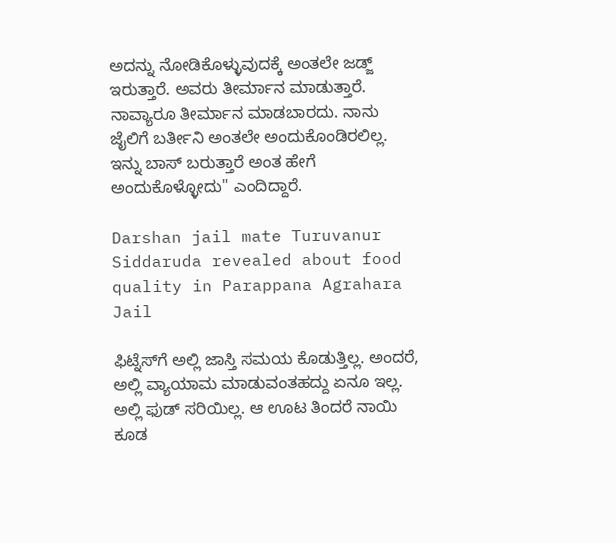ಅದನ್ನು ನೋಡಿಕೊಳ್ಳುವುದಕ್ಕೆ ಅಂತಲೇ ಜಡ್ಜ್ ಇರುತ್ತಾರೆ. ಅವರು ತೀರ್ಮಾನ ಮಾಡುತ್ತಾರೆ. ನಾವ್ಯಾರೂ ತೀರ್ಮಾನ ಮಾಡಬಾರದು. ನಾನು ಜೈಲಿಗೆ ಬರ್ತೀನಿ ಅಂತಲೇ ಅಂದುಕೊಂಡಿರಲಿಲ್ಲ. ಇನ್ನು ಬಾಸ್ ಬರುತ್ತಾರೆ ಅಂತ ಹೇಗೆ ಅಂದುಕೊಳ್ಳೋದು" ಎಂದಿದ್ದಾರೆ.

Darshan jail mate Turuvanur Siddaruda revealed about food quality in Parappana Agrahara Jail

ಫಿಟ್ನೆಸ್‌ಗೆ ಅಲ್ಲಿ ಜಾಸ್ತಿ ಸಮಯ ಕೊಡುತ್ತಿಲ್ಲ. ಅಂದರೆ, ಅಲ್ಲಿ ವ್ಯಾಯಾಮ ಮಾಡುವಂತಹದ್ದು ಏನೂ ಇಲ್ಲ. ಅಲ್ಲಿ ಫುಡ್ ಸರಿಯಿಲ್ಲ. ಆ ಊಟ ತಿಂದರೆ ನಾಯಿ ಕೂಡ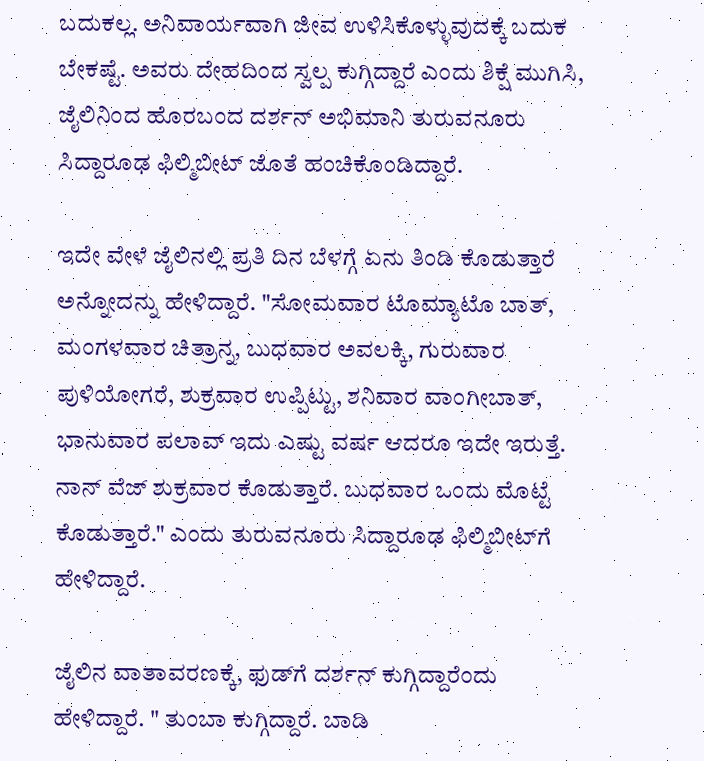ಬದುಕಲ್ಲ. ಅನಿವಾರ್ಯವಾಗಿ ಜೀವ ಉಳಿಸಿಕೊಳ್ಳುವುದಕ್ಕೆ ಬದುಕ ಬೇಕಷ್ಟೆ. ಅವರು ದೇಹದಿಂದ ಸ್ವಲ್ಪ ಕುಗ್ಗಿದ್ದಾರೆ ಎಂದು ಶಿಕ್ಷೆ ಮುಗಿಸಿ, ಜೈಲಿನಿಂದ ಹೊರಬಂದ ದರ್ಶನ್ ಅಭಿಮಾನಿ ತುರುವನೂರು ಸಿದ್ದಾರೂಢ ಫಿಲ್ಮಿಬೀಟ್ ಜೊತೆ ಹಂಚಿಕೊಂಡಿದ್ದಾರೆ.

ಇದೇ ವೇಳೆ ಜೈಲಿನಲ್ಲಿ ಪ್ರತಿ ದಿನ ಬೆಳಗ್ಗೆ ಏನು ತಿಂಡಿ ಕೊಡುತ್ತಾರೆ ಅನ್ನೋದನ್ನು ಹೇಳಿದ್ದಾರೆ. "ಸೋಮವಾರ ಟೊಮ್ಯಾಟೊ ಬಾತ್, ಮಂಗಳವಾರ ಚಿತ್ರಾನ್ನ, ಬುಧವಾರ ಅವಲಕ್ಕಿ, ಗುರುವಾರ ಪುಳಿಯೋಗರೆ, ಶುಕ್ರವಾರ ಉಪ್ಪಿಟ್ಟು, ಶನಿವಾರ ವಾಂಗೀಬಾತ್, ಭಾನುವಾರ ಪಲಾವ್ ಇದು ಎಷ್ಟು ವರ್ಷ ಆದರೂ ಇದೇ ಇರುತ್ತೆ. ನಾನ್ ವೆಜ್ ಶುಕ್ರವಾರ ಕೊಡುತ್ತಾರೆ. ಬುಧವಾರ ಒಂದು ಮೊಟ್ಟೆ ಕೊಡುತ್ತಾರೆ." ಎಂದು ತುರುವನೂರು ಸಿದ್ದಾರೂಢ ಫಿಲ್ಮಿಬೀಟ್‌ಗೆ ಹೇಳಿದ್ದಾರೆ.

ಜೈಲಿನ ವಾತಾವರಣಕ್ಕೆ, ಫುಡ್‌ಗೆ ದರ್ಶನ್ ಕುಗ್ಗಿದ್ದಾರೆಂದು ಹೇಳಿದ್ದಾರೆ. " ತುಂಬಾ ಕುಗ್ಗಿದ್ದಾರೆ. ಬಾಡಿ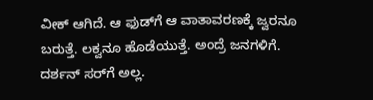ವೀಕ್ ಆಗಿದೆ. ಆ ಫುಡ್‌ಗೆ ಆ ವಾತಾವರಣಕ್ಕೆ ಜ್ವರನೂ ಬರುತ್ತೆ. ಲಕ್ವನೂ ಹೊಡೆಯುತ್ತೆ. ಅಂದ್ರೆ ಜನಗಳಿಗೆ. ದರ್ಶನ್ ಸರ್‌ಗೆ ಅಲ್ಲ.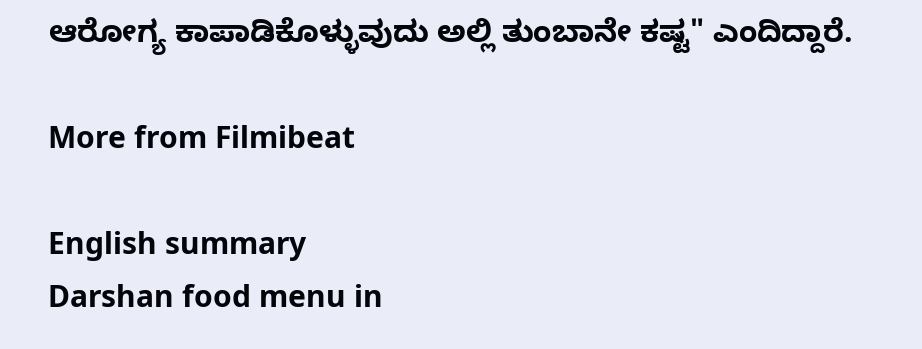ಆರೋಗ್ಯ ಕಾಪಾಡಿಕೊಳ್ಳುವುದು ಅಲ್ಲಿ ತುಂಬಾನೇ ಕಷ್ಟ" ಎಂದಿದ್ದಾರೆ.

More from Filmibeat

English summary
Darshan food menu in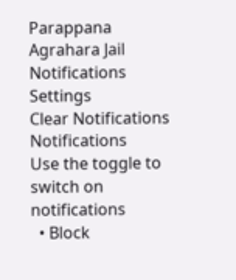Parappana Agrahara Jail
Notifications
Settings
Clear Notifications
Notifications
Use the toggle to switch on notifications
  • Block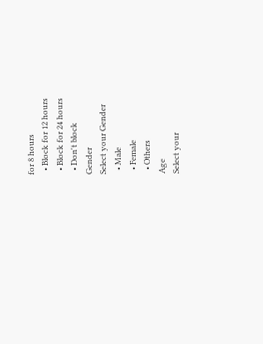for 8 hours
  • Block for 12 hours
  • Block for 24 hours
  • Don't block
Gender
Select your Gender
  • Male
  • Female
  • Others
Age
Select your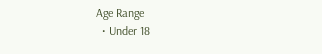Age Range
  • Under 18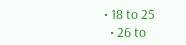• 18 to 25
  • 26 to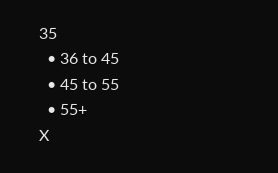35
  • 36 to 45
  • 45 to 55
  • 55+
X